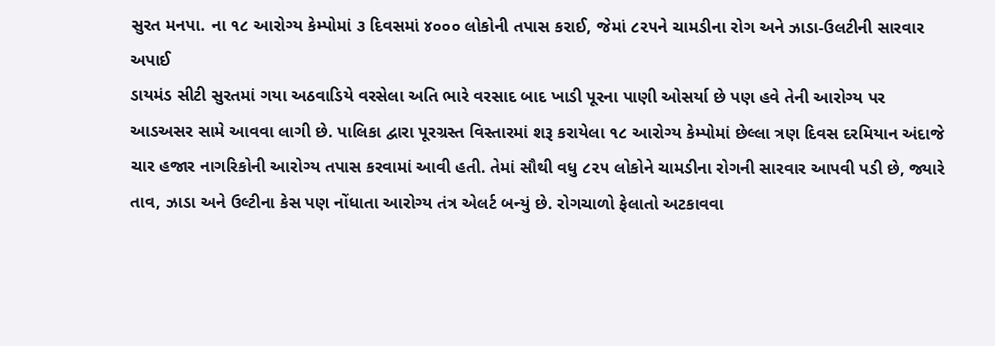સુરત મનપા. ના ૧૮ આરોગ્ય કેમ્પોમાં ૩ દિવસમાં ૪૦૦૦ લોકોની તપાસ કરાઈ, જેમાં ૮૨૫ને ચામડીના રોગ અને ઝાડા-ઉલટીની સારવાર અપાઈ
ડાયમંડ સીટી સુરતમાં ગયા અઠવાડિયે વરસેલા અતિ ભારે વરસાદ બાદ ખાડી પૂરના પાણી ઓસર્યા છે પણ હવે તેની આરોગ્ય પર આડઅસર સામે આવવા લાગી છે. પાલિકા દ્વારા પૂરગ્રસ્ત વિસ્તારમાં શરૂ કરાયેલા ૧૮ આરોગ્ય કેમ્પોમાં છેલ્લા ત્રણ દિવસ દરમિયાન અંદાજે ચાર હજાર નાગરિકોની આરોગ્ય તપાસ કરવામાં આવી હતી. તેમાં સૌથી વધુ ૮૨૫ લોકોને ચામડીના રોગની સારવાર આપવી પડી છે, જ્યારે તાવ, ઝાડા અને ઉલ્ટીના કેસ પણ નોંધાતા આરોગ્ય તંત્ર એલર્ટ બન્યું છે. રોગચાળો ફેલાતો અટકાવવા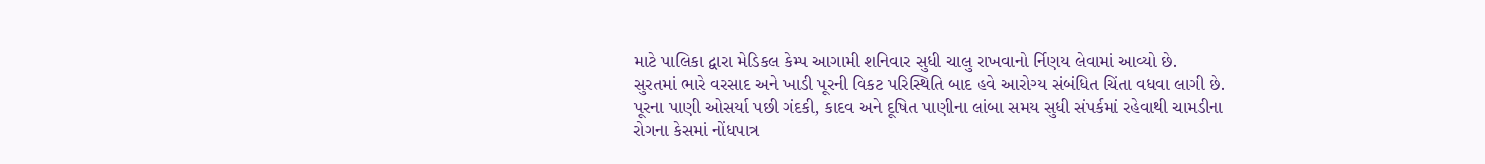માટે પાલિકા દ્વારા મેડિકલ કેમ્પ આગામી શનિવાર સુધી ચાલુ રાખવાનો ર્નિણય લેવામાં આવ્યો છે.
સુરતમાં ભારે વરસાદ અને ખાડી પૂરની વિકટ પરિસ્થિતિ બાદ હવે આરોગ્ય સંબંધિત ચિંતા વધવા લાગી છે. પૂરના પાણી ઓસર્યા પછી ગંદકી, કાદવ અને દૂષિત પાણીના લાંબા સમય સુધી સંપર્કમાં રહેવાથી ચામડીના રોગના કેસમાં નોંધપાત્ર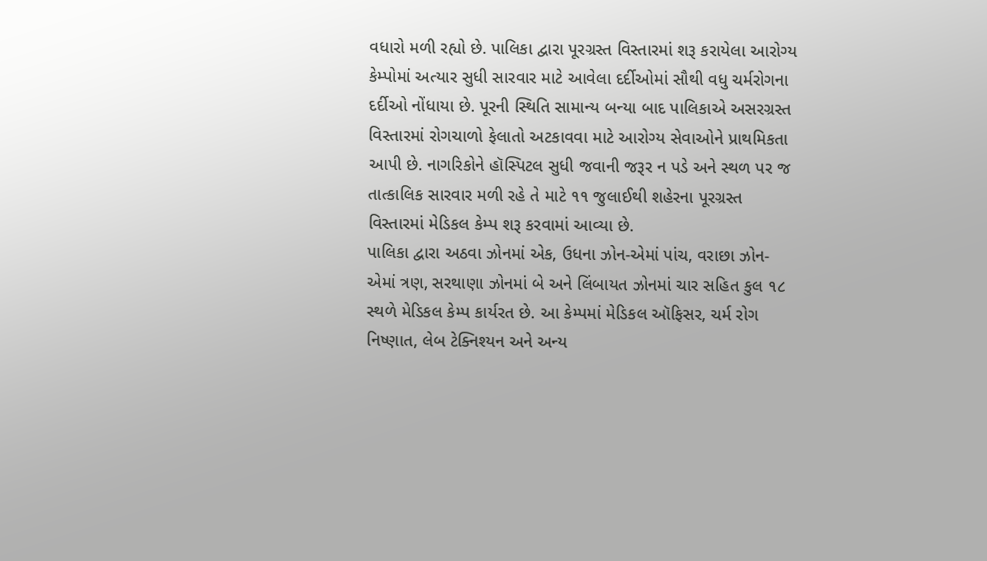વધારો મળી રહ્યો છે. પાલિકા દ્વારા પૂરગ્રસ્ત વિસ્તારમાં શરૂ કરાયેલા આરોગ્ય કેમ્પોમાં અત્યાર સુધી સારવાર માટે આવેલા દર્દીઓમાં સૌથી વધુ ચર્મરોગના દર્દીઓ નોંધાયા છે. પૂરની સ્થિતિ સામાન્ય બન્યા બાદ પાલિકાએ અસરગ્રસ્ત વિસ્તારમાં રોગચાળો ફેલાતો અટકાવવા માટે આરોગ્ય સેવાઓને પ્રાથમિકતા આપી છે. નાગરિકોને હૉસ્પિટલ સુધી જવાની જરૂર ન પડે અને સ્થળ પર જ તાત્કાલિક સારવાર મળી રહે તે માટે ૧૧ જુલાઈથી શહેરના પૂરગ્રસ્ત વિસ્તારમાં મેડિકલ કેમ્પ શરૂ કરવામાં આવ્યા છે.
પાલિકા દ્વારા અઠવા ઝોનમાં એક, ઉધના ઝોન-એમાં પાંચ, વરાછા ઝોન-એમાં ત્રણ, સરથાણા ઝોનમાં બે અને લિંબાયત ઝોનમાં ચાર સહિત કુલ ૧૮ સ્થળે મેડિકલ કેમ્પ કાર્યરત છે. આ કેમ્પમાં મેડિકલ ઑફિસર, ચર્મ રોગ નિષ્ણાત, લેબ ટેક્નિશ્યન અને અન્ય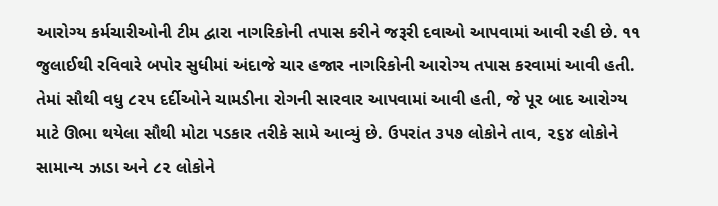આરોગ્ય કર્મચારીઓની ટીમ દ્વારા નાગરિકોની તપાસ કરીને જરૂરી દવાઓ આપવામાં આવી રહી છે. ૧૧ જુલાઈથી રવિવારે બપોર સુધીમાં અંદાજે ચાર હજાર નાગરિકોની આરોગ્ય તપાસ કરવામાં આવી હતી. તેમાં સૌથી વધુ ૮૨૫ દર્દીઓને ચામડીના રોગની સારવાર આપવામાં આવી હતી, જે પૂર બાદ આરોગ્ય માટે ઊભા થયેલા સૌથી મોટા પડકાર તરીકે સામે આવ્યું છે. ઉપરાંત ૩૫૭ લોકોને તાવ, ૨૬૪ લોકોને સામાન્ય ઝાડા અને ૮૨ લોકોને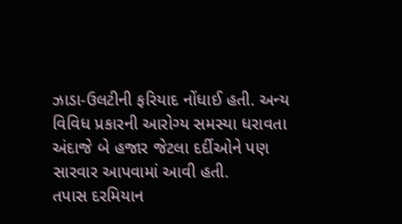ઝાડા-ઉલટીની ફરિયાદ નોંધાઈ હતી. અન્ય વિવિધ પ્રકારની આરોગ્ય સમસ્યા ધરાવતા અંદાજે બે હજાર જેટલા દર્દીઓને પણ સારવાર આપવામાં આવી હતી.
તપાસ દરમિયાન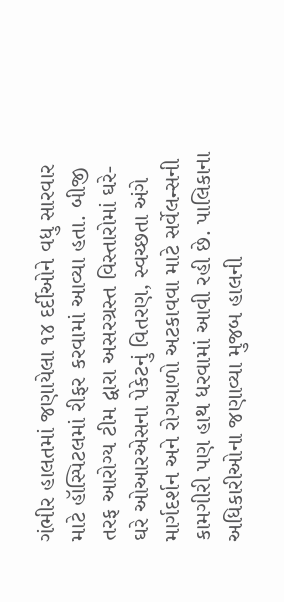ગંભીર હાલતમાં જણાયેલા ૧૪ દર્દીઓને વધુ સારવાર માટે હૉસ્પિટલમાં રીફર કરવામાં આવ્યા હતા. બીજી તરફ આરોગ્ય ટીમ દ્વારા અસરગ્રસ્ત વિસ્તારોમાં ઘરે-ઘરે ઓઆરએસના પેકેટનું વિતરણ, સ્વચ્છતા અંગે માર્ગદર્શન અને રોગચાળો અટકાવવા માટે સર્વેલન્સની કામગીરી પણ હાથ ધરવામાં આવી રહી છે. પાલિકાના અધિકારીઓના જણાવ્યા મુજબ હાલની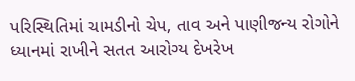પરિસ્થિતિમાં ચામડીનો ચેપ, તાવ અને પાણીજન્ય રોગોને ધ્યાનમાં રાખીને સતત આરોગ્ય દેખરેખ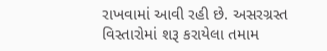રાખવામાં આવી રહી છે. અસરગ્રસ્ત વિસ્તારોમાં શરૂ કરાયેલા તમામ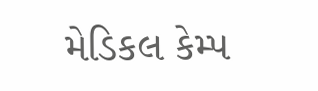મેડિકલ કેમ્પ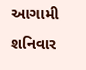આગામી શનિવાર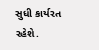સુધી કાર્યરત રહેશે.